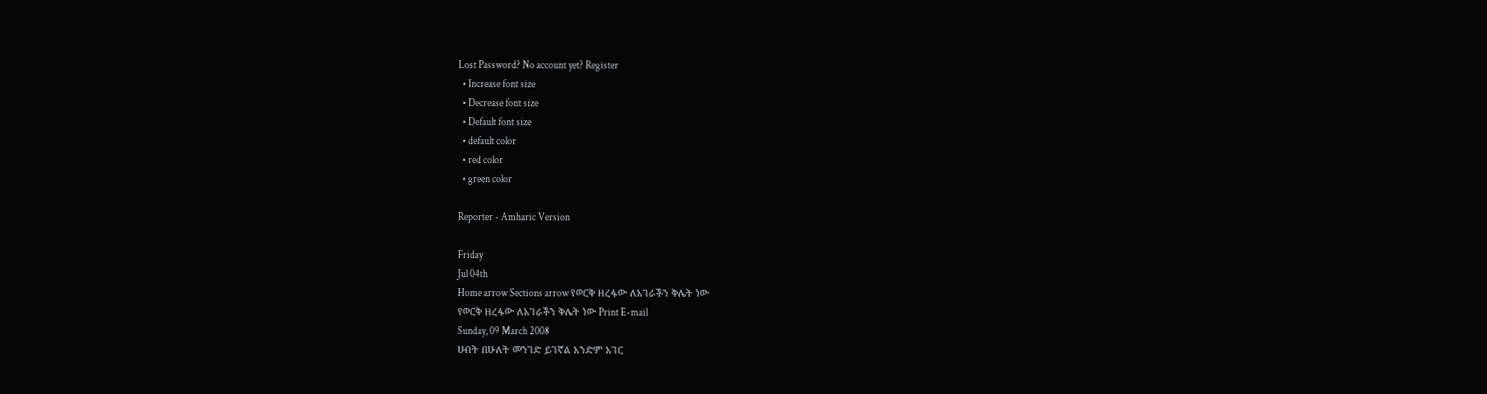Lost Password? No account yet? Register
  • Increase font size
  • Decrease font size
  • Default font size
  • default color
  • red color
  • green color

Reporter - Amharic Version

Friday
Jul 04th
Home arrow Sections arrow የወርቅ ዘረፋው ለአገራችን ቅሌት ነው
የወርቅ ዘረፋው ለአገራችን ቅሌት ነው Print E-mail
Sunday, 09 March 2008
ሀብት በሁለት መንገድ ይገኛል አንድም አገር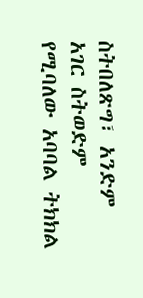ስትበለጽግ፣ አንድም አገር ስትወድም የሚባለው አባባል ትክክል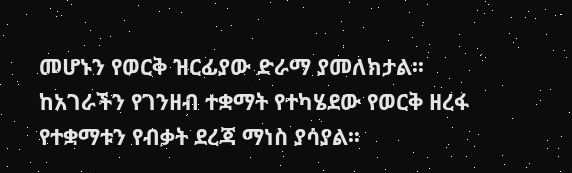መሆኑን የወርቅ ዝርፊያው ድራማ ያመለክታል፡፡ ከአገራችን የገንዘብ ተቋማት የተካሄደው የወርቅ ዘረፋ የተቋማቱን የብቃት ደረጃ ማነስ ያሳያል፡፡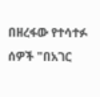በዘረፋው የተሳተፉ ሰዎች "በአገር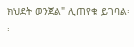ክህደት ወንጀል" ሊጠየቁ ይገባል፡፡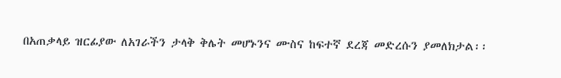በአጠቃላይ ዝርፊያው ለአገራችን ታላቅ ቅሌት መሆኑንና ሙስና ከፍተኛ ደረጃ መድረሱን ያመለክታል፡፡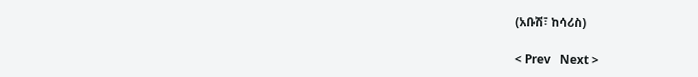(አቡሽ፣ ከሳሪስ)

< Prev   Next >